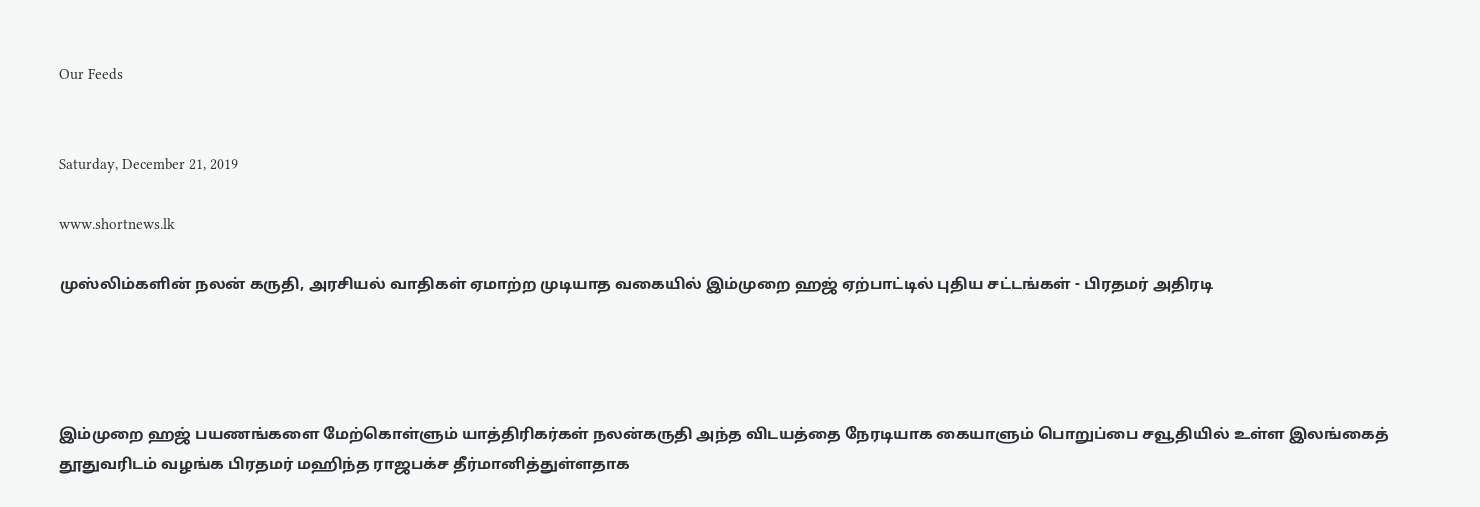Our Feeds


Saturday, December 21, 2019

www.shortnews.lk

முஸ்லிம்களின் நலன் கருதி, அரசியல் வாதிகள் ஏமாற்ற முடியாத வகையில் இம்முறை ஹஜ் ஏற்பாட்டில் புதிய சட்டங்கள் - பிரதமர் அதிரடி




இம்முறை ஹஜ் பயணங்களை மேற்கொள்ளும் யாத்திரிகர்கள் நலன்கருதி அந்த விடயத்தை நேரடியாக கையாளும் பொறுப்பை சவூதியில் உள்ள இலங்கைத் தூதுவரிடம் வழங்க பிரதமர் மஹிந்த ராஜபக்ச தீர்மானித்துள்ளதாக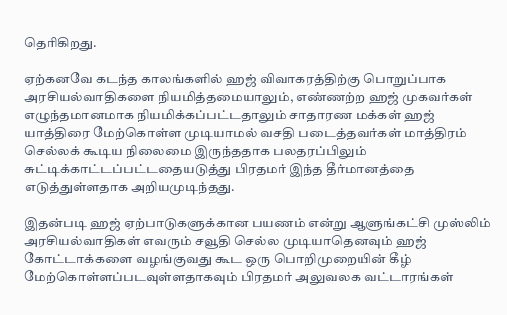தெரிகிறது.

ஏற்கனவே கடந்த காலங்களில் ஹஜ் விவாகரத்திற்கு பொறுப்பாக அரசியல்வாதிகளை நியமித்தமையாலும், எண்ணற்ற ஹஜ் முகவர்கள் எழுந்தமானமாக நியமிக்கப்பட்டதாலும் சாதாரண மக்கள் ஹஜ் யாத்திரை மேற்கொள்ள முடியாமல் வசதி படைத்தவர்கள் மாத்திரம் செல்லக் கூடிய நிலைமை இருந்ததாக பலதரப்பிலும் சுட்டிக்காட்டப்பட்டதையடுத்து பிரதமர் இந்த தீர்மானத்தை எடுத்துள்ளதாக அறியமுடிந்தது.

இதன்படி ஹஜ் ஏற்பாடுகளுக்கான பயணம் என்று ஆளுங்கட்சி முஸ்லிம் அரசியல்வாதிகள் எவரும் சவூதி செல்ல முடியாதெனவும் ஹஜ் கோட்டாக்களை வழங்குவது கூட ஒரு பொறிமுறையின் கீழ் மேற்கொள்ளப்படவுள்ளதாகவும் பிரதமர் அலுவலக வட்டாரங்கள்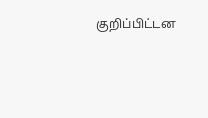குறிப்பிட்டன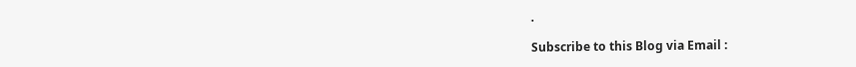.

Subscribe to this Blog via Email :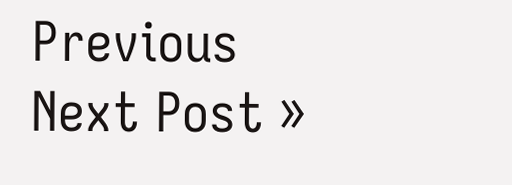Previous
Next Post »